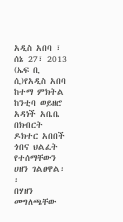አዲስ አበባ ፣ ሰኔ 27፣ 2013 (ኤፍ ቢ ሲ)የአዲስ አበባ ከተማ ምክትል ከንቲባ ወይዘሮ አዳነች አቤቤ በክብርት ዶክተር አበበች ጎበና ህልፈት የተሰማቸውን ሀዘን ገልፀዋል፡፡
በሃዘን መግለጫቸው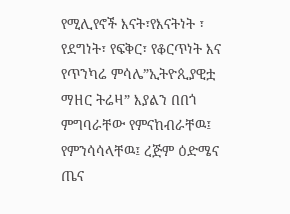የሚሊየኖች እናት፣የእናትነት ፣ የደግነት፣ የፍቅር፣ የቆርጥነት እና የጥንካሬ ምሳሌ”ኢትዮጲያዊቷ ማዘር ትሬዛ” እያልን በበጎ ምግባራቸው የምናከብራቸዉ፤ የምንሳሳላቸዉ፤ ረጅም ዕድሜና ጤና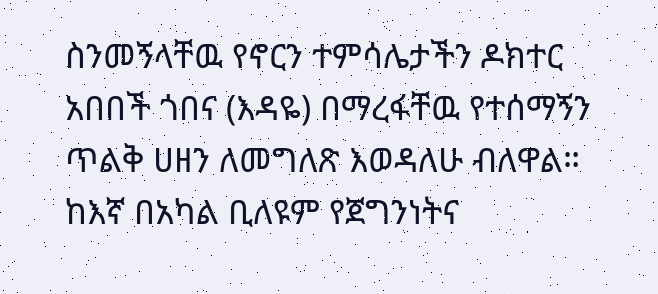ስንመኝላቸዉ የኖርን ተምሳሌታችን ዶክተር አበበች ጎበና (እዳዬ) በማረፋቸዉ የተሰማኝን ጥልቅ ሀዘን ለመግለጽ እወዳለሁ ብለዋል።
ከእኛ በአካል ቢለዩም የጀግንነትና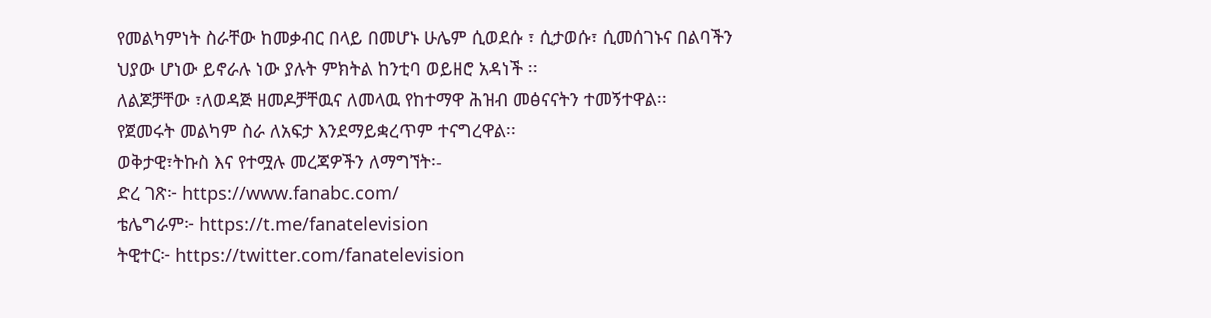የመልካምነት ስራቸው ከመቃብር በላይ በመሆኑ ሁሌም ሲወደሱ ፣ ሲታወሱ፣ ሲመሰገኑና በልባችን ህያው ሆነው ይኖራሉ ነው ያሉት ምክትል ከንቲባ ወይዘሮ አዳነች ፡፡
ለልጆቻቸው ፣ለወዳጅ ዘመዶቻቸዉና ለመላዉ የከተማዋ ሕዝብ መፅናናትን ተመኝተዋል፡፡
የጀመሩት መልካም ስራ ለአፍታ እንደማይቋረጥም ተናግረዋል፡፡
ወቅታዊ፣ትኩስ እና የተሟሉ መረጃዎችን ለማግኘት፡-
ድረ ገጽ፦ https://www.fanabc.com/
ቴሌግራም፦ https://t.me/fanatelevision
ትዊተር፦ https://twitter.com/fanatelevision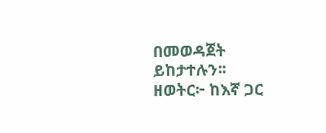በመወዳጀት ይከታተሉን፡፡
ዘወትር፦ ከእኛ ጋር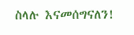ስላሉ እናመሰግናለን!